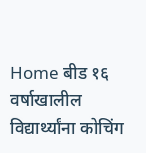Home बीड १६ वर्षाखालील विद्यार्थ्यांना कोचिंग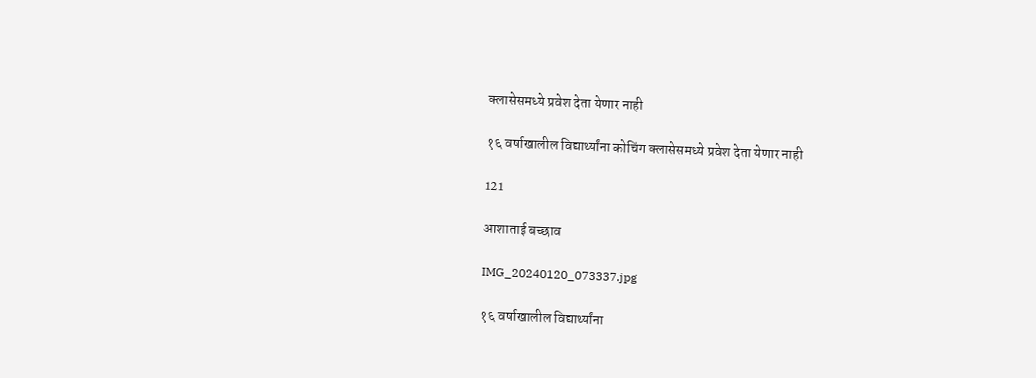क्लासेसमध्ये प्रवेश देता येणार नाही

१६ वर्षाखालील विद्यार्थ्यांना कोचिंग क्लासेसमध्ये प्रवेश देता येणार नाही

121

आशाताई बच्छाव

IMG_20240120_073337.jpg

१६ वर्षाखालील विद्यार्थ्यांना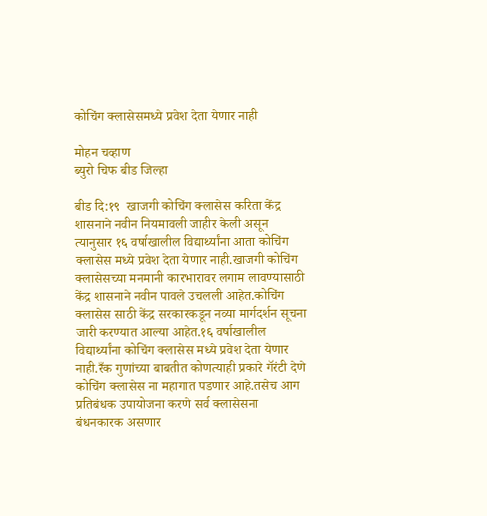कोचिंग क्लासेसमध्ये प्रवेश देता येणार नाही

मोहन चव्हाण
ब्युरो चिफ बीड जिल्हा

बीड दि:१९  खाजगी कोचिंग क्लासेस करिता केंद्र शासनाने नवीन नियमावली जाहीर केली असून त्यानुसार १६ वर्षाखालील विद्यार्थ्यांना आता कोचिंग क्लासेस मध्ये प्रवेश देता येणार नाही.खाजगी कोचिंग क्लासेसच्या मनमानी कारभारावर लगाम लावण्यासाठी केंद्र शासनाने नवीन पावले उचलली आहेत.कोचिंग क्लासेस साठी केंद्र सरकारकडून नव्या मार्गदर्शन सूचना जारी करण्यात आल्या आहेत.१६ वर्षाखालील विद्यार्थ्यांना कोचिंग क्लासेस मध्ये प्रवेश देता येणार नाही.रँक गुणांच्या बाबतीत कोणत्याही प्रकारे गॅरंटी देणे कोचिंग क्लासेस ना महागात पडणार आहे.तसेच आग प्रतिबंधक उपायोजना करणे सर्व क्लासेसना बंधनकारक असणार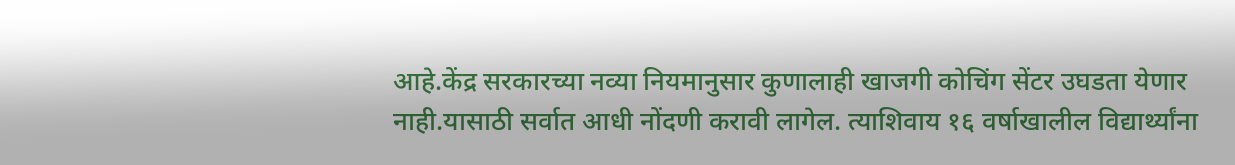आहे.केंद्र सरकारच्या नव्या नियमानुसार कुणालाही खाजगी कोचिंग सेंटर उघडता येणार नाही.यासाठी सर्वात आधी नोंदणी करावी लागेल. त्याशिवाय १६ वर्षाखालील विद्यार्थ्यांना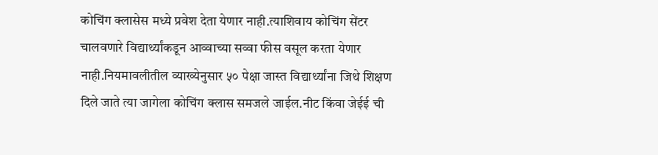कोचिंग क्लासेस मध्ये प्रवेश देता येणार नाही.त्याशिवाय कोचिंग सेंटर चालवणारे विद्यार्थ्यांकडून आव्वाच्या सव्वा फीस वसूल करता येणार नाही.नियमावलीतील व्याख्येनुसार ५० पेक्षा जास्त विद्यार्थ्यांना जिथे शिक्षण दिले जाते त्या जागेला कोचिंग क्लास समजले जाईल.नीट किंवा जेईई ची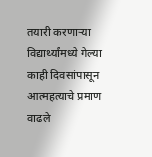तयारी करणाऱ्या विद्यार्थ्यांमध्ये गेल्या काही दिवसांपासून आत्महत्याचे प्रमाण वाढले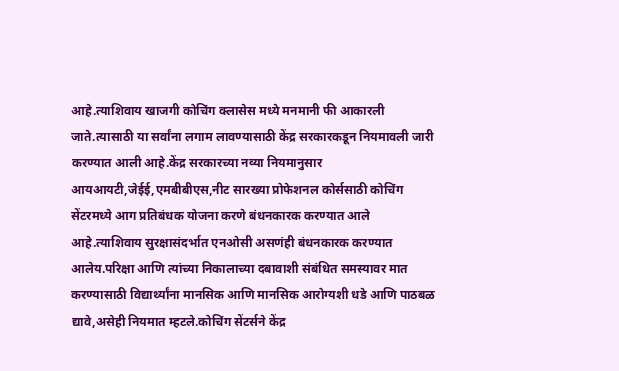आहे.त्याशिवाय खाजगी कोचिंग क्लासेस मध्ये मनमानी फी आकारली जाते.त्यासाठी या सर्वांना लगाम लावण्यासाठी केंद्र सरकारकडून नियमावली जारी करण्यात आली आहे.केंद्र सरकारच्या नव्या नियमानुसार आयआयटी,जेईई,एमबीबीएस,नीट सारख्या प्रोफेशनल कोर्ससाठी कोचिंग सेंटरमध्ये आग प्रतिबंधक योजना करणे बंधनकारक करण्यात आले आहे.त्याशिवाय सुरक्षासंदर्भात एनओसी असणंही बंधनकारक करण्यात आलेय.परिक्षा आणि त्यांच्या निकालाच्या दबावाशी संबंधित समस्यावर मात करण्यासाठी विद्यार्थ्यांना मानसिक आणि मानसिक आरोग्यशी धडे आणि पाठबळ द्यावे,असेही नियमात म्हटले.कोचिंग सेंटर्सने केंद्र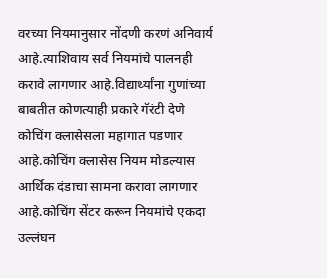वरच्या नियमानुसार नोंदणी करणं अनिवार्य आहे.त्याशिवाय सर्व नियमांचे पालनही करावे लागणार आहे.विद्यार्थ्यांना गुणांच्या बाबतीत कोणत्याही प्रकारे गॅरंटी देणे कोचिंग क्लासेसला महागात पडणार आहे.कोचिंग क्लासेस नियम मोडल्यास आर्थिक दंडाचा सामना करावा लागणार आहे.कोचिंग सेंटर करून नियमांचे एकदा उल्लंघन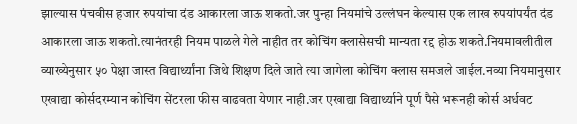झाल्यास पंचवीस हजार रुपयांचा दंड आकारला जाऊ शकतो.जर पुन्हा नियमांचे उल्लंघन केल्यास एक लाख रुपयांपर्यंत दंड आकारला जाऊ शकतो.त्यानंतरही नियम पाळले गेले नाहीत तर कोचिंग क्लासेसची मान्यता रद्द होऊ शकते.नियमावलीतील व्याख्येनुसार ५० पेक्षा जास्त विद्यार्थ्यांना जिथे शिक्षण दिले जाते त्या जागेला कोचिंग क्लास समजले जाईल.नव्या नियमानुसार एखाद्या कोर्सदरम्यान कोचिंग सेंटरला फीस वाढवता येणार नाही.जर एखाद्या विद्यार्थ्याने पूर्ण पैसे भरूनही कोर्स अर्धवट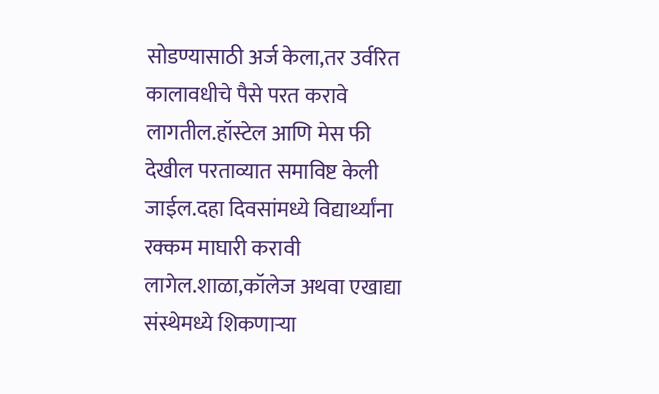सोडण्यासाठी अर्ज केला,तर उर्वरित कालावधीचे पैसे परत करावे लागतील.हॉस्टेल आणि मेस फी देखील परताव्यात समाविष्ट केली जाईल.दहा दिवसांमध्ये विद्यार्थ्यांना रक्कम माघारी करावी लागेल.शाळा,कॉलेज अथवा एखाद्या संस्थेमध्ये शिकणाऱ्या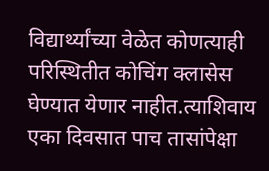विद्यार्थ्यांच्या वेळेत कोणत्याही परिस्थितीत कोचिंग क्लासेस घेण्यात येणार नाहीत.त्याशिवाय एका दिवसात पाच तासांपेक्षा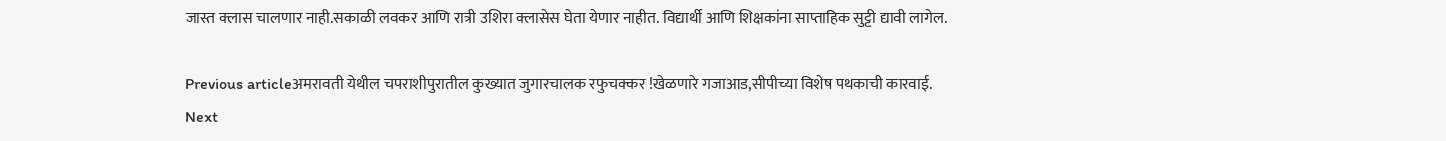जास्त क्लास चालणार नाही.सकाळी लवकर आणि रात्री उशिरा क्लासेस घेता येणार नाहीत. विद्यार्थी आणि शिक्षकांना साप्ताहिक सुट्टी द्यावी लागेल.

Previous articleअमरावती येथील चपराशीपुरातील कुख्यात जुगारचालक रफुचक्कर !खेळणारे गजाआड,सीपीच्या विशेष पथकाची कारवाई.
Next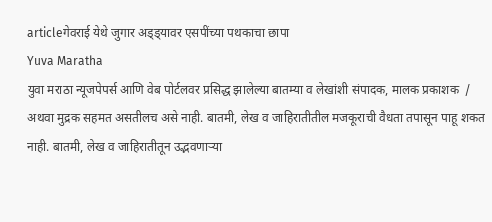articleगेवराई येथे जुगार अड्ड्यावर एसपींच्या पथकाचा छापा
Yuva Maratha
युवा मराठा न्यूजपेपर्स आणि वेब पोर्टलवर प्रसिद्ध झालेल्या बातम्या व लेखांशी संपादक, मालक प्रकाशक  / अथवा मुद्रक सहमत असतीलच असे नाही. बातमी, लेख व जाहिरातीतील मजकूराची वैधता तपासून पाहू शकत नाही. बातमी, लेख व जाहिरातीतून उद्भवणाऱ्या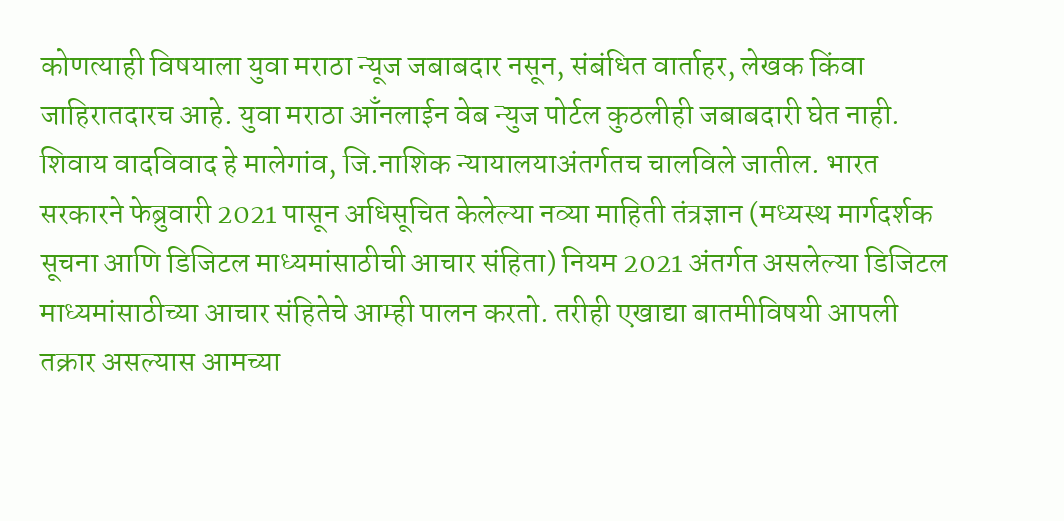कोणत्याही विषयाला युवा मराठा न्यूज जबाबदार नसून, संबंधित वार्ताहर, लेखक किंवा जाहिरातदारच आहे. युवा मराठा आँनलाईन वेब न्युज पोर्टल कुठलीही जबाबदारी घेत नाही. शिवाय वादविवाद हे मालेगांव, जि.नाशिक न्यायालयाअंतर्गतच चालविले जातील. भारत सरकारने फेब्रुवारी 2021 पासून अधिसूचित केलेल्या नव्या माहिती तंत्रज्ञान (मध्यस्थ मार्गदर्शक सूचना आणि डिजिटल माध्यमांसाठीची आचार संहिता) नियम 2021 अंतर्गत असलेल्या डिजिटल माध्यमांसाठीच्या आचार संहितेचे आम्ही पालन करतो. तरीही एखाद्या बातमीविषयी आपली तक्रार असल्यास आमच्या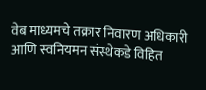वेब माध्यमचे तक्रार निवारण अधिकारी आणि स्वनियमन संस्थेकडे विहित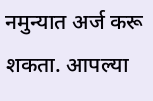नमुन्यात अर्ज करू शकता. आपल्या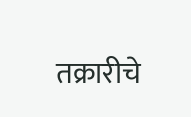तक्रारीचे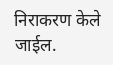निराकरण केले जाईल.